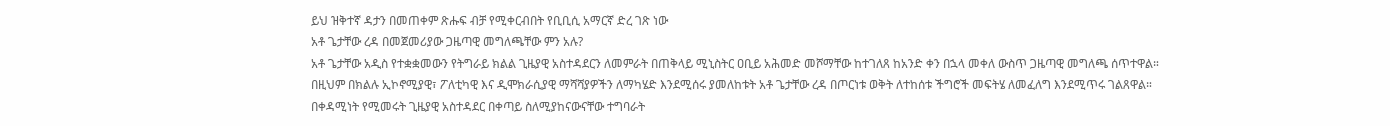ይህ ዝቅተኛ ዳታን በመጠቀም ጽሑፍ ብቻ የሚቀርብበት የቢቢሲ አማርኛ ድረ ገጽ ነው
አቶ ጌታቸው ረዳ በመጀመሪያው ጋዜጣዊ መግለጫቸው ምን አሉ?
አቶ ጌታቸው አዲስ የተቋቋመውን የትግራይ ክልል ጊዜያዊ አስተዳደርን ለመምራት በጠቅላይ ሚኒስትር ዐቢይ አሕመድ መሾማቸው ከተገለጸ ከአንድ ቀን በኋላ መቀለ ውስጥ ጋዜጣዊ መግለጫ ሰጥተዋል።
በዚህም በክልሉ ኢኮኖሚያዊ፣ ፖለቲካዊ እና ዲሞክራሲያዊ ማሻሻያዎችን ለማካሄድ እንደሚሰሩ ያመለከቱት አቶ ጌታቸው ረዳ በጦርነቱ ወቅት ለተከሰቱ ችግሮች መፍትሄ ለመፈለግ እንደሚጥሩ ገልጸዋል።
በቀዳሚነት የሚመሩት ጊዜያዊ አስተዳደር በቀጣይ ስለሚያከናውናቸው ተግባራት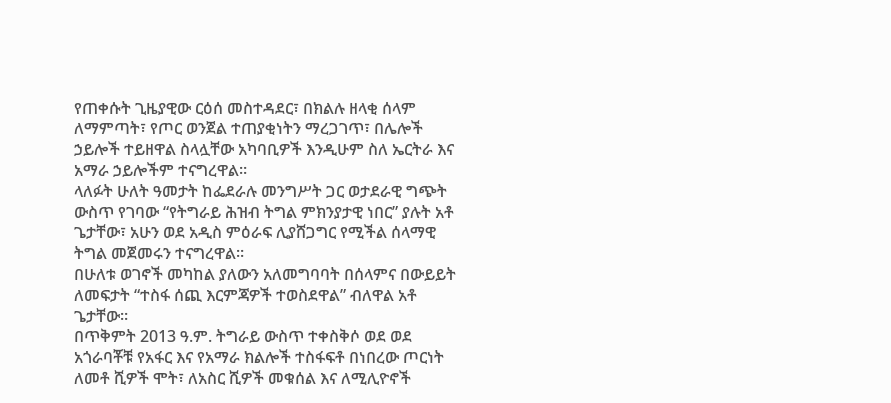የጠቀሱት ጊዜያዊው ርዕሰ መስተዳደር፣ በክልሉ ዘላቂ ሰላም ለማምጣት፣ የጦር ወንጀል ተጠያቂነትን ማረጋገጥ፣ በሌሎች ኃይሎች ተይዘዋል ስላሏቸው አካባቢዎች እንዲሁም ስለ ኤርትራ እና አማራ ኃይሎችም ተናግረዋል።
ላለፉት ሁለት ዓመታት ከፌደራሉ መንግሥት ጋር ወታደራዊ ግጭት ውስጥ የገባው “የትግራይ ሕዝብ ትግል ምክንያታዊ ነበር” ያሉት አቶ ጌታቸው፣ አሁን ወደ አዲስ ምዕራፍ ሊያሸጋግር የሚችል ሰላማዊ ትግል መጀመሩን ተናግረዋል።
በሁለቱ ወገኖች መካከል ያለውን አለመግባባት በሰላምና በውይይት ለመፍታት “ተስፋ ሰጪ እርምጃዎች ተወስደዋል” ብለዋል አቶ ጌታቸው።
በጥቅምት 2013 ዓ.ም. ትግራይ ውስጥ ተቀስቅሶ ወደ ወደ አጎራባቾቹ የአፋር እና የአማራ ክልሎች ተስፋፍቶ በነበረው ጦርነት ለመቶ ሺዎች ሞት፣ ለአስር ሺዎች መቁሰል እና ለሚሊዮኖች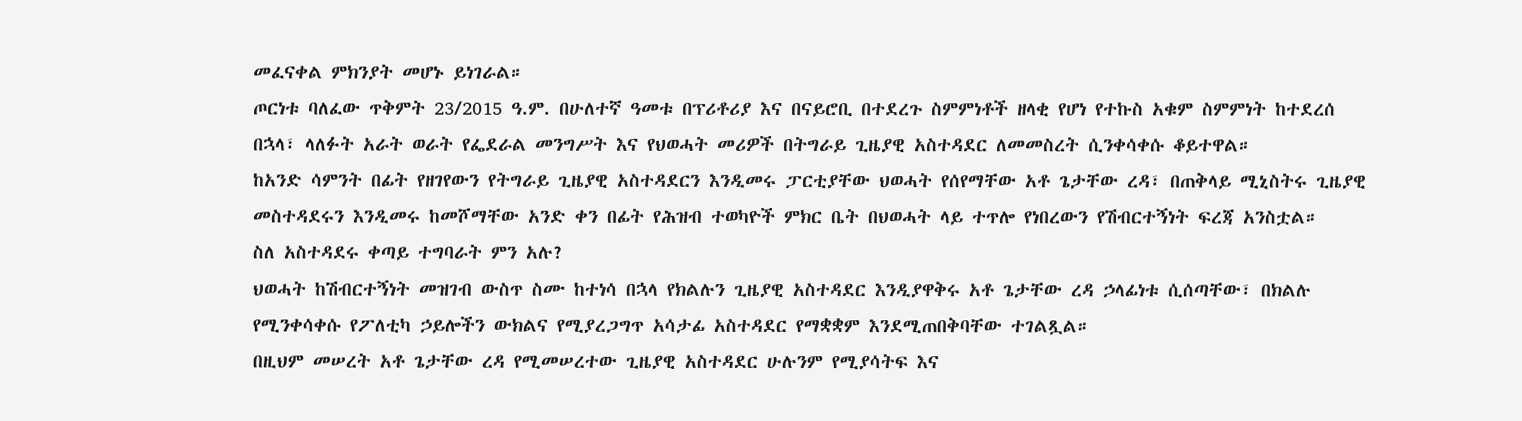መፈናቀል ምክንያት መሆኑ ይነገራል።
ጦርነቱ ባለፈው ጥቅምት 23/2015 ዓ.ም. በሁለተኛ ዓመቱ በፕሪቶሪያ እና በናይሮቢ በተደረጉ ስምምነቶች ዘላቂ የሆነ የተኩስ አቁም ስምምነት ከተደረሰ በኋላ፣ ላለፉት አራት ወራት የፌደራል መንግሥት እና የህወሓት መሪዎች በትግራይ ጊዜያዊ አስተዳደር ለመመስረት ሲንቀሳቀሱ ቆይተዋል።
ከአንድ ሳምንት በፊት የዘገየውን የትግራይ ጊዜያዊ አስተዳደርን እንዲመሩ ፓርቲያቸው ህወሓት የሰየማቸው አቶ ጌታቸው ረዳ፣ በጠቅላይ ሚኒስትሩ ጊዜያዊ መስተዳደሩን እንዲመሩ ከመሾማቸው አንድ ቀን በፊት የሕዝብ ተወካዮች ምክር ቤት በህወሓት ላይ ተጥሎ የነበረውን የሽብርተኝነት ፍረጃ አንስቷል።
ስለ አስተዳደሩ ቀጣይ ተግባራት ምን አሉ?
ህወሓት ከሽብርተኝነት መዝገብ ውስጥ ስሙ ከተነሳ በኋላ የክልሉን ጊዜያዊ አስተዳደር እንዲያዋቅሩ አቶ ጌታቸው ረዳ ኃላፊነቱ ሲሰጣቸው፣ በክልሉ የሚንቀሳቀሱ የፖለቲካ ኃይሎችን ውክልና የሚያረጋግጥ አሳታፊ አስተዳደር የማቋቋም እንደሚጠበቅባቸው ተገልጿል።
በዚህም መሠረት አቶ ጌታቸው ረዳ የሚመሠረተው ጊዜያዊ አስተዳደር ሁሉንም የሚያሳትፍ እና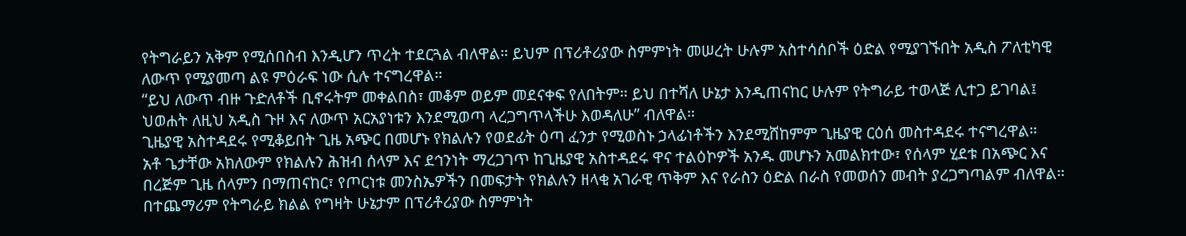የትግራይን አቅም የሚሰበስብ እንዲሆን ጥረት ተደርጓል ብለዋል። ይህም በፕሪቶሪያው ስምምነት መሠረት ሁሉም አስተሳሰቦች ዕድል የሚያገኙበት አዲስ ፖለቲካዊ ለውጥ የሚያመጣ ልዩ ምዕራፍ ነው ሲሉ ተናግረዋል።
“ይህ ለውጥ ብዙ ጉድለቶች ቢኖሩትም መቀልበስ፣ መቆም ወይም መደናቀፍ የለበትም። ይህ በተሻለ ሁኔታ እንዲጠናከር ሁሉም የትግራይ ተወላጅ ሊተጋ ይገባል፤ ህወሐት ለዚህ አዲስ ጉዞ እና ለውጥ አርአያነቱን እንደሚወጣ ላረጋግጥላችሁ እወዳለሁ” ብለዋል።
ጊዜያዊ አስተዳደሩ የሚቆይበት ጊዜ አጭር በመሆኑ የክልሉን የወደፊት ዕጣ ፈንታ የሚወስኑ ኃላፊነቶችን እንደሚሸከምም ጊዜያዊ ርዕሰ መስተዳደሩ ተናግረዋል።
አቶ ጌታቸው አክለውም የክልሉን ሕዝብ ሰላም እና ደኅንነት ማረጋገጥ ከጊዜያዊ አስተዳደሩ ዋና ተልዕኮዎች አንዱ መሆኑን አመልክተው፣ የሰላም ሂደቱ በአጭር እና በረጅም ጊዜ ሰላምን በማጠናከር፣ የጦርነቱ መንስኤዎችን በመፍታት የክልሉን ዘላቂ አገራዊ ጥቅም እና የራስን ዕድል በራስ የመወሰን መብት ያረጋግጣልም ብለዋል።
በተጨማሪም የትግራይ ክልል የግዛት ሁኔታም በፕሪቶሪያው ስምምነት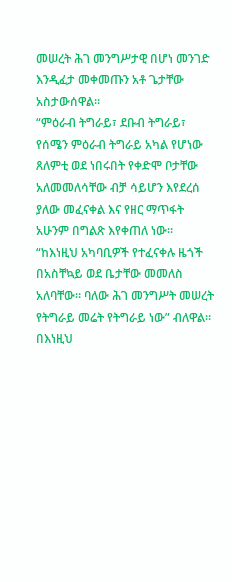መሠረት ሕገ መንግሥታዊ በሆነ መንገድ እንዲፈታ መቀመጡን አቶ ጌታቸው አስታውሰዋል።
“ምዕራብ ትግራይ፣ ደቡብ ትግራይ፣ የሰሜን ምዕራብ ትግራይ አካል የሆነው ጸለምቲ ወደ ነበሩበት የቀድሞ ቦታቸው አለመመለሳቸው ብቻ ሳይሆን እየደረሰ ያለው መፈናቀል እና የዘር ማጥፋት አሁንም በግልጽ እየቀጠለ ነው።
“ከእነዚህ አካባቢዎች የተፈናቀሉ ዜጎች በአስቸኳይ ወደ ቤታቸው መመለስ አለባቸው። ባለው ሕገ መንግሥት መሠረት የትግራይ መሬት የትግራይ ነው” ብለዋል።
በእነዚህ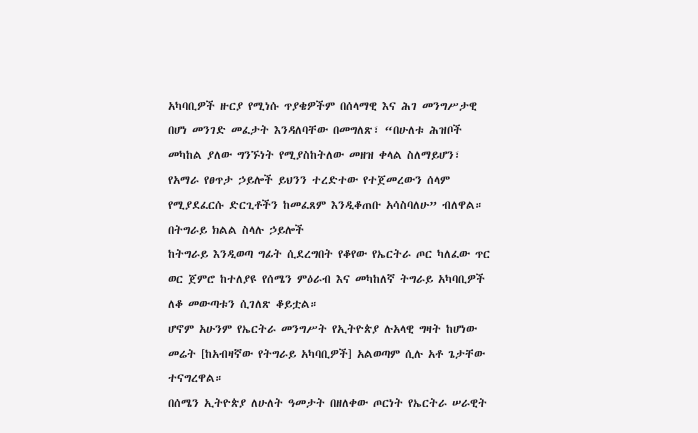አካባቢዎች ዙርያ የሚነሱ ጥያቄዎችም በሰላማዊ እና ሕገ መንግሥታዊ በሆነ መንገድ መፈታት እንዳለባቸው በመግለጽ፣ “በሁለቱ ሕዝቦች መካከል ያለው ግንኙነት የሚያስከትለው መዘዝ ቀላል ስለማይሆን፣ የአማራ የፀጥታ ኃይሎች ይህንን ተረድተው የተጀመረውን ሰላም የሚያደፈርሱ ድርጊቶችን ከመፈጸም እንዲቆጠቡ አሳስባለሁ” ብለዋል።
በትግራይ ክልል ስላሉ ኃይሎች
ከትግራይ እንዲወጣ ግፊት ሲደረግበት የቆየው የኤርትራ ጦር ካለፈው ጥር ወር ጀምሮ ከተለያዩ የሰሜን ምዕራብ እና መካከለኛ ትግራይ አካባቢዎች ለቆ መውጣቱን ሲገለጽ ቆይቷል።
ሆኖም አሁንም የኤርትራ መንግሥት የኢትዮጵያ ሉአላዊ ግዛት ከሆነው መሬት [ከአብዛኛው የትግራይ አካባቢዎች] አልወጣም ሲሉ አቶ ጌታቸው ተናግረዋል።
በሰሜን ኢትዮጵያ ለሁለት ዓመታት በዘለቀው ጦርነት የኤርትራ ሠራዊት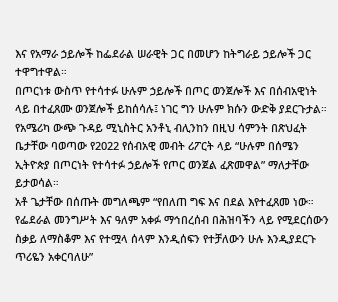እና የአማራ ኃይሎች ከፌደራል ሠራዊት ጋር በመሆን ከትግራይ ኃይሎች ጋር ተዋግተዋል።
በጦርነቱ ውስጥ የተሳተፉ ሁሉም ኃይሎች በጦር ወንጀሎች እና በሰብአዊነት ላይ በተፈጸሙ ወንጀሎች ይከሰሳሉ፤ ነገር ግን ሁሉም ክሱን ውድቅ ያደርጉታል።
የአሜሪካ ውጭ ጉዳይ ሚኒስትር አንቶኒ ብሊንከን በዚህ ሳምንት በጽህፈት ቤታቸው ባወጣው የ2022 የሰብአዊ መብት ሪፖርት ላይ “ሁሉም በሰሜን ኢትዮጵያ በጦርነት የተሳተፉ ኃይሎች የጦር ወንጀል ፈጽመዋል” ማለታቸው ይታወሳል።
አቶ ጌታቸው በሰጡት መግለጫም “የበለጠ ግፍ እና በደል እየተፈጸመ ነው። የፌደራል መንግሥት እና ዓለም አቀፉ ማኅበረሰብ በሕዝባችን ላይ የሚደርሰውን ስቃይ ለማስቆም እና የተሟላ ሰላም እንዲሰፍን የተቻለውን ሁሉ እንዲያደርጉ ጥሪዬን አቀርባለሁ”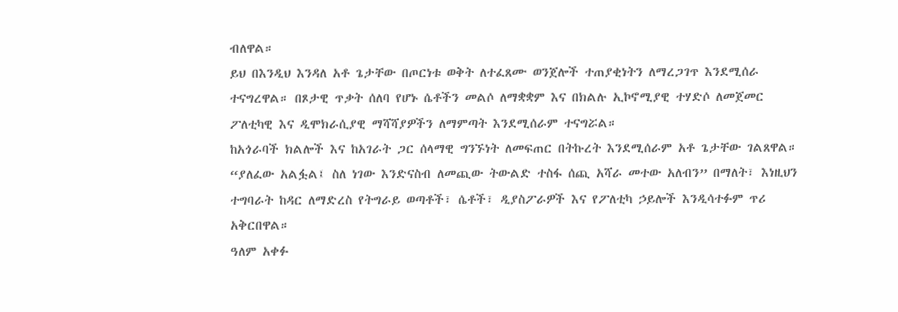ብለዋል።
ይህ በእንዲህ እንዳለ አቶ ጌታቸው በጦርነቱ ወቅት ለተፈጸሙ ወንጀሎች ተጠያቂነትን ለማረጋገጥ እንደሚሰራ ተናግረዋል። በጾታዊ ጥቃት ሰለባ የሆኑ ሴቶችን መልሶ ለማቋቋም እና በክልሉ ኢኮኖሚያዊ ተሃድሶ ለመጀመር ፖለቲካዊ እና ዲሞክራሲያዊ ማሻሻያዎችን ለማምጣት እንደሚሰራም ተናግሯል።
ከአጎራባች ክልሎች እና ከአገራት ጋር ሰላማዊ ግንኙነት ለመፍጠር በትኩረት እንደሚሰራም አቶ ጌታቸው ገልጸዋል።
“ያለፈው አልፏል፤ ስለ ነገው እንድናስብ ለመጪው ትውልድ ተስፋ ሰጪ አሻራ መተው አለብን” በማለት፣ እነዚህን ተግባራት ከዳር ለማድረስ የትግራይ ወጣቶች፣ ሴቶች፣ ዲያስፖራዎች እና የፖለቲካ ኃይሎች እንዲሳተፉም ጥሪ አቅርበዋል።
ዓለም አቀፉ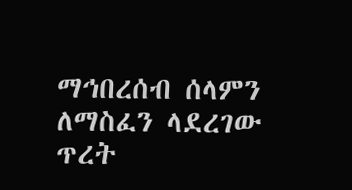ማኅበረሰብ ሰላምን ለማስፈን ላደረገው ጥረት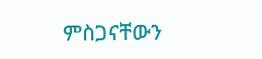ምስጋናቸውን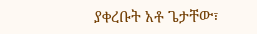ያቀረቡት አቶ ጌታቸው፣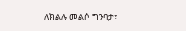ለክልሉ መልሶ ግንባታ፣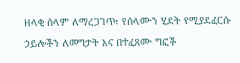ዘላቂ ሰላም ለማረጋገጥ፣ የሰላሙን ሂደት የሚያደፈርሱ ኃይሎችን ለመግታት እና በተፈጸሙ ግፎች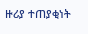ዙሪያ ተጠያቂነት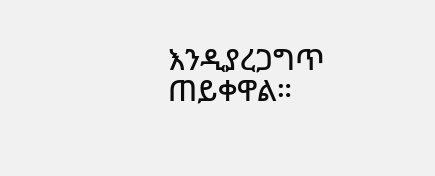እንዲያረጋግጥ ጠይቀዋል።